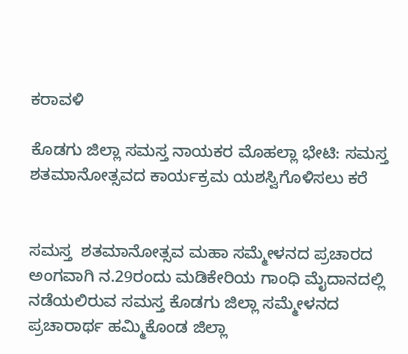ಕರಾವಳಿ

ಕೊಡಗು ಜಿಲ್ಲಾ ಸಮಸ್ತ ನಾಯಕರ ಮೊಹಲ್ಲಾ ಭೇಟಿ: ಸಮಸ್ತ ಶತಮಾನೋತ್ಸವದ ಕಾರ್ಯಕ್ರಮ ಯಶಸ್ವಿಗೊಳಿಸಲು ಕರೆ


ಸಮಸ್ತ  ಶತಮಾನೋತ್ಸವ ಮಹಾ ಸಮ್ಮೇಳನದ ಪ್ರಚಾರದ ಅಂಗವಾಗಿ ನ.29ರಂದು ಮಡಿಕೇರಿಯ ಗಾಂಧಿ ಮೈದಾನದಲ್ಲಿ ನಡೆಯಲಿರುವ ಸಮಸ್ತ ಕೊಡಗು ಜಿಲ್ಲಾ ಸಮ್ಮೇಳನದ ಪ್ರಚಾರಾರ್ಥ ಹಮ್ಮಿಕೊಂಡ ಜಿಲ್ಲಾ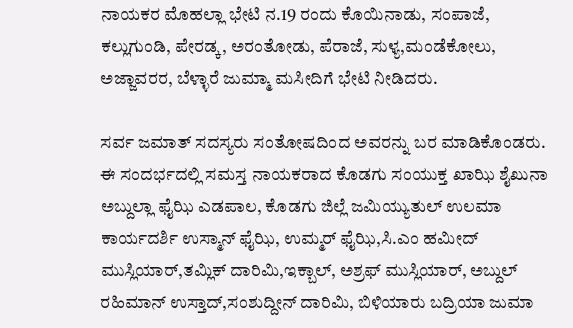ನಾಯಕರ ಮೊಹಲ್ಲಾ ಭೇಟಿ ನ.19 ರಂದು ಕೊಯಿನಾಡು, ಸಂಪಾಜೆ, ಕಲ್ಲುಗುಂಡಿ, ಪೇರಡ್ಕ, ಅರಂತೋಡು, ಪೆರಾಜೆ, ಸುಳ್ಯ,ಮಂಡೆಕೋಲು, ಅಜ್ಜಾವರರ, ಬೆಳ್ಳಾರೆ ಜುಮ್ಮಾ ಮಸೀದಿಗೆ ಭೇಟಿ ನೀಡಿದರು.

ಸರ್ವ ಜಮಾತ್ ಸದಸ್ಯರು ಸಂತೋಷದಿಂದ ಅವರನ್ನು ಬರ ಮಾಡಿಕೊಂಡರು. ಈ ಸಂದರ್ಭದಲ್ಲಿ ಸಮಸ್ತ ನಾಯಕರಾದ ಕೊಡಗು ಸಂಯುಕ್ತ ಖಾಝಿ ಶೈಖುನಾ ಅಬ್ದುಲ್ಲಾ ಫೈಝಿ ಎಡಪಾಲ, ಕೊಡಗು ಜಿಲ್ಲೆ ಜಮಿಯ್ಯುತುಲ್ ಉಲಮಾ ಕಾರ್ಯದರ್ಶಿ ಉಸ್ಮಾನ್ ಫೈಝಿ, ಉಮ್ಮರ್ ಫೈಝಿ,ಸಿ.ಎಂ ಹಮೀದ್ ಮುಸ್ಲಿಯಾರ್,ತಮ್ಲಿಕ್ ದಾರಿಮಿ,ಇಕ್ಬಾಲ್, ಅಶ್ರಫ್ ಮುಸ್ಲಿಯಾರ್, ಅಬ್ದುಲ್ ರಹಿಮಾನ್ ಉಸ್ತಾದ್,ಸಂಶುದ್ದೀನ್ ದಾರಿಮಿ, ಬಿಳಿಯಾರು ಬದ್ರಿಯಾ ಜುಮಾ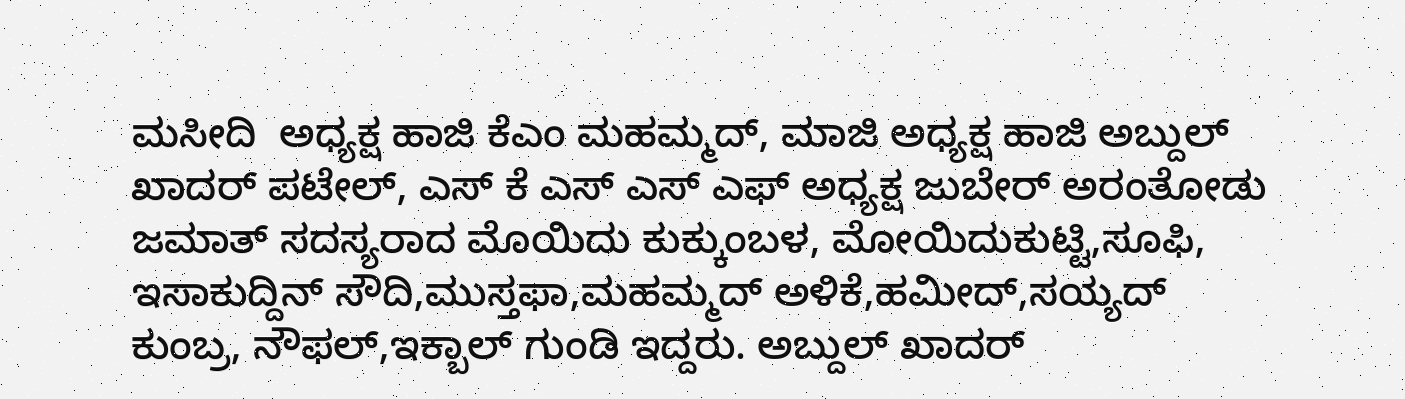ಮಸೀದಿ  ಅಧ್ಯಕ್ಷ ಹಾಜಿ ಕೆಎಂ ಮಹಮ್ಮದ್, ಮಾಜಿ ಅಧ್ಯಕ್ಷ ಹಾಜಿ ಅಬ್ದುಲ್ ಖಾದರ್ ಪಟೇಲ್, ಎಸ್ ಕೆ ಎಸ್ ಎಸ್ ಎಫ್ ಅಧ್ಯಕ್ಷ ಜುಬೇರ್ ಅರಂತೋಡು ಜಮಾತ್ ಸದಸ್ಯರಾದ ಮೊಯಿದು ಕುಕ್ಕುಂಬಳ, ಮೋಯಿದುಕುಟ್ಟಿ,ಸೂಫಿ, ಇಸಾಕುದ್ದಿನ್ ಸೌದಿ,ಮುಸ್ತಫಾ,ಮಹಮ್ಮದ್ ಅಳಿಕೆ,ಹಮೀದ್,ಸಯ್ಯದ್ ಕುಂಬ್ರ, ನೌಫಲ್,ಇಕ್ಬಾಲ್ ಗುಂಡಿ ಇದ್ದರು. ಅಬ್ದುಲ್ ಖಾದರ್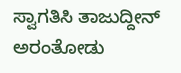ಸ್ವಾಗತಿಸಿ ತಾಜುದ್ದೀನ್ ಅರಂತೋಡು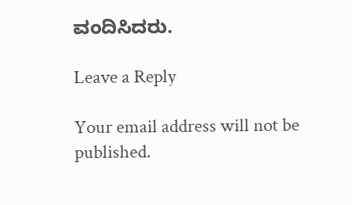ವಂದಿಸಿದರು.

Leave a Reply

Your email address will not be published.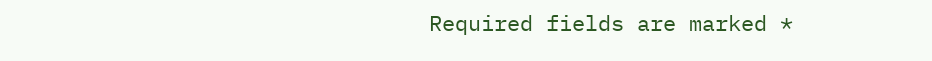Required fields are marked *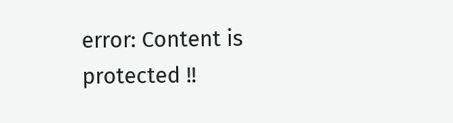error: Content is protected !!